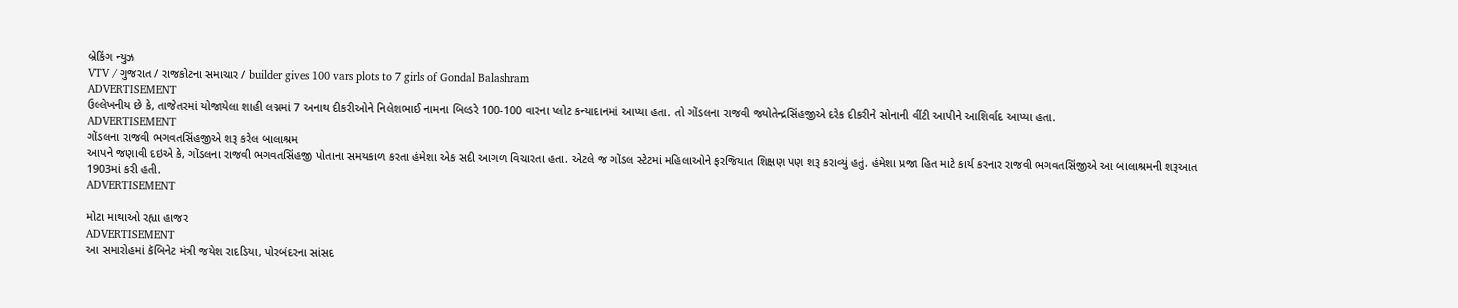બ્રેકિંગ ન્યુઝ
VTV / ગુજરાત / રાજકોટના સમાચાર / builder gives 100 vars plots to 7 girls of Gondal Balashram
ADVERTISEMENT
ઉલ્લેખનીય છે કે, તાજેતરમાં યોજાયેલા શાહી લગ્નમાં 7 અનાથ દીકરીઓને નિલેશભાઈ નામના બિલ્ડરે 100-100 વારના પ્લોટ કન્યાદાનમાં આપ્યા હતા. તો ગોંડલના રાજવી જ્યોતેન્દ્રસિંહજીએ દરેક દીકરીને સોનાની વીંટી આપીને આશિર્વાદ આપ્યા હતા.
ADVERTISEMENT
ગોંડલના રાજવી ભગવતસિંહજીએ શરૂ કરેલ બાલાશ્રમ
આપને જણાવી દઇએ કે, ગોંડલના રાજવી ભગવતસિંહજી પોતાના સમયકાળ કરતા હંમેશા એક સદી આગળ વિચારતા હતા. એટલે જ ગોંડલ સ્ટેટમાં મહિલાઓને ફરજિયાત શિક્ષણ પણ શરૂ કરાવ્યું હતું. હંમેશા પ્રજા હિત માટે કાર્ય કરનાર રાજવી ભગવતસિંજીએ આ બાલાશ્રમની શરૂઆત 1903માં કરી હતી.
ADVERTISEMENT

મોટા માથાઓ રહ્યા હાજર
ADVERTISEMENT
આ સમારોહમાં કૅબિનેટ મંત્રી જયેશ રાદડિયા, પોરબંદરના સાંસદ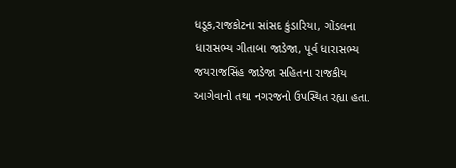ધડૂક,રાજકોટના સાંસદ કુંડારિયા, ગોંડલના ધારાસભ્ય ગીતાબા જાડેજા, પૂર્વ ધારાસભ્ય જયરાજસિંહ જાડેજા સહિતના રાજકીય આગેવાનો તથા નગરજનો ઉપસ્થિત રહ્યા હતા.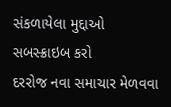સંકળાયેલા મુદ્દાઓ
સબસ્ક્રાઇબ કરો
દરરોજ નવા સમાચાર મેળવવા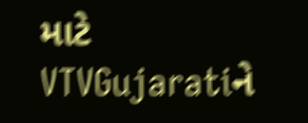માટે VTVGujaratiને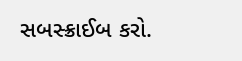સબસ્ક્રાઈબ કરો.